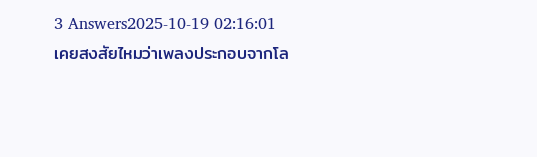3 Answers2025-10-19 02:16:01
เคยสงสัยไหมว่าเพลงประกอบจากโล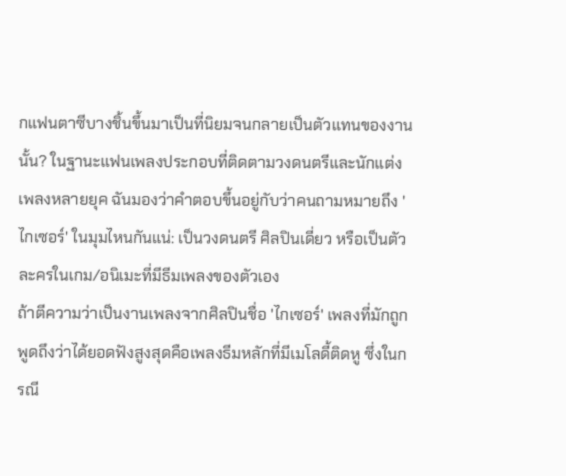กแฟนตาซีบางชิ้นขึ้นมาเป็นที่นิยมจนกลายเป็นตัวแทนของงานนั้น? ในฐานะแฟนเพลงประกอบที่ติดตามวงดนตรีและนักแต่งเพลงหลายยุค ฉันมองว่าคำตอบขึ้นอยู่กับว่าคนถามหมายถึง 'ไกเซอร์' ในมุมไหนกันแน่: เป็นวงดนตรี ศิลปินเดี่ยว หรือเป็นตัวละครในเกม/อนิเมะที่มีธีมเพลงของตัวเอง
ถ้าตีความว่าเป็นงานเพลงจากศิลปินชื่อ 'ไกเซอร์' เพลงที่มักถูกพูดถึงว่าได้ยอดฟังสูงสุดคือเพลงธีมหลักที่มีเมโลดี้ติดหู ซึ่งในกรณี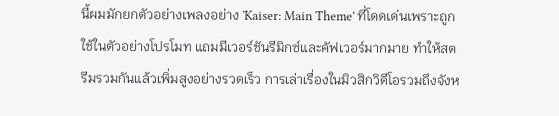นี้ผมมักยกตัวอย่างเพลงอย่าง 'Kaiser: Main Theme' ที่โดดเด่นเพราะถูกใช้ในตัวอย่างโปรโมท แถมมีเวอร์ชันรีมิกซ์และคัฟเวอร์มากมาย ทำให้สตรีมรวมกันแล้วเพิ่มสูงอย่างรวดเร็ว การเล่าเรื่องในมิวสิกวิดีโอรวมถึงจังห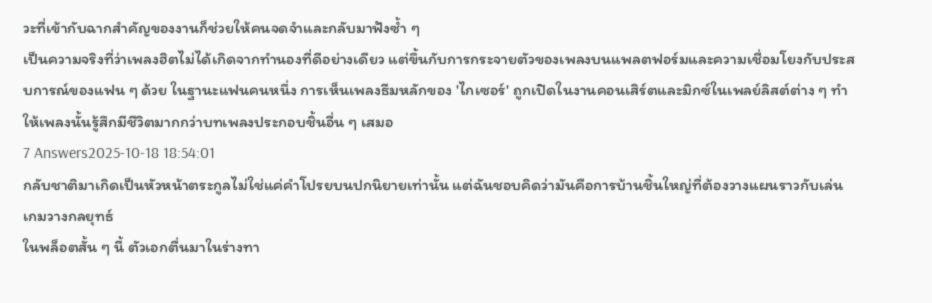วะที่เข้ากับฉากสำคัญของงานก็ช่วยให้คนจดจำและกลับมาฟังซ้ำ ๆ
เป็นความจริงที่ว่าเพลงฮิตไม่ได้เกิดจากทำนองที่ดีอย่างเดียว แต่ขึ้นกับการกระจายตัวของเพลงบนแพลตฟอร์มและความเชื่อมโยงกับประสบการณ์ของแฟน ๆ ด้วย ในฐานะแฟนคนหนึ่ง การเห็นเพลงธีมหลักของ 'ไกเซอร์' ถูกเปิดในงานคอนเสิร์ตและมิกซ์ในเพลย์ลิสต์ต่าง ๆ ทำให้เพลงนั้นรู้สึกมีชีวิตมากกว่าบทเพลงประกอบชิ้นอื่น ๆ เสมอ
7 Answers2025-10-18 18:54:01
กลับชาติมาเกิดเป็นหัวหน้าตระกูลไม่ใช่แค่คำโปรยบนปกนิยายเท่านั้น แต่ฉันชอบคิดว่ามันคือการบ้านชิ้นใหญ่ที่ต้องวางแผนราวกับเล่นเกมวางกลยุทธ์
ในพล็อตสั้น ๆ นี้ ตัวเอกตื่นมาในร่างทา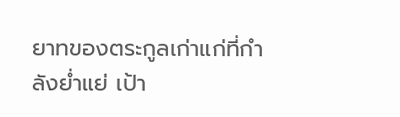ยาทของตระกูลเก่าแก่ที่กำลังย่ำแย่ เป้า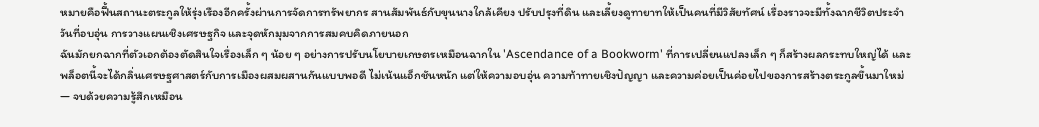หมายคือฟื้นสถานะตระกูลให้รุ่งเรืองอีกครั้งผ่านการจัดการทรัพยากร สานสัมพันธ์กับขุนนางใกล้เคียง ปรับปรุงที่ดิน และเลี้ยงดูทายาทให้เป็นคนที่มีวิสัยทัศน์ เรื่องราวจะมีทั้งฉากชีวิตประจำวันที่อบอุ่น การวางแผนเชิงเศรษฐกิจ และจุดหักมุมจากการสมคบคิดภายนอก
ฉันมักยกฉากที่ตัวเอกต้องตัดสินใจเรื่องเล็ก ๆ น้อย ๆ อย่างการปรับนโยบายเกษตรเหมือนฉากใน 'Ascendance of a Bookworm' ที่การเปลี่ยนแปลงเล็ก ๆ ก็สร้างผลกระทบใหญ่ได้ และพล็อตนี้จะได้กลิ่นเศรษฐศาสตร์กับการเมืองผสมผสานกันแบบพอดี ไม่เน้นแอ็กชันหนัก แต่ให้ความอบอุ่น ความท้าทายเชิงปัญญา และความค่อยเป็นค่อยไปของการสร้างตระกูลขึ้นมาใหม่ — จบด้วยความรู้สึกเหมือน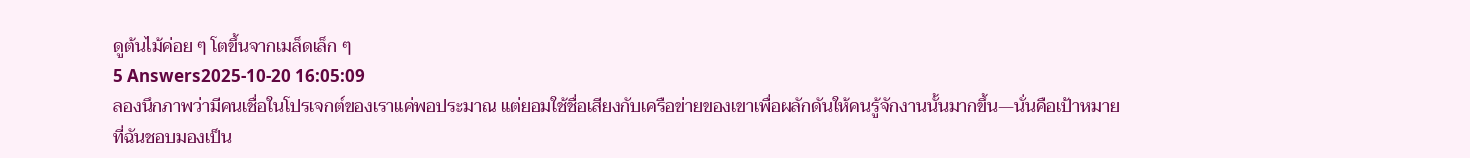ดูต้นไม้ค่อย ๆ โตขึ้นจากเมล็ดเล็ก ๆ
5 Answers2025-10-20 16:05:09
ลองนึกภาพว่ามีคนเชื่อในโปรเจกต์ของเราแค่พอประมาณ แต่ยอมใช้ชื่อเสียงกับเครือข่ายของเขาเพื่อผลักดันให้คนรู้จักงานนั้นมากขึ้น—นั่นคือเป้าหมายที่ฉันชอบมองเป็น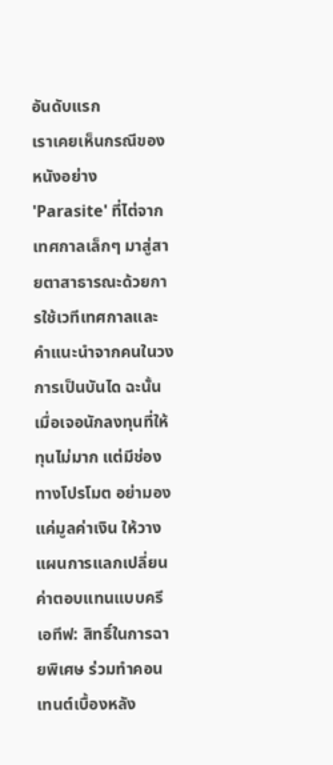อันดับแรก
เราเคยเห็นกรณีของหนังอย่าง 'Parasite' ที่ไต่จากเทศกาลเล็กๆ มาสู่สายตาสาธารณะด้วยการใช้เวทีเทศกาลและคำแนะนำจากคนในวงการเป็นบันได ฉะนั้นเมื่อเจอนักลงทุนที่ให้ทุนไม่มาก แต่มีช่องทางโปรโมต อย่ามองแค่มูลค่าเงิน ให้วางแผนการแลกเปลี่ยนค่าตอบแทนแบบครีเอทีฟ: สิทธิ์ในการฉายพิเศษ ร่วมทำคอนเทนต์เบื้องหลัง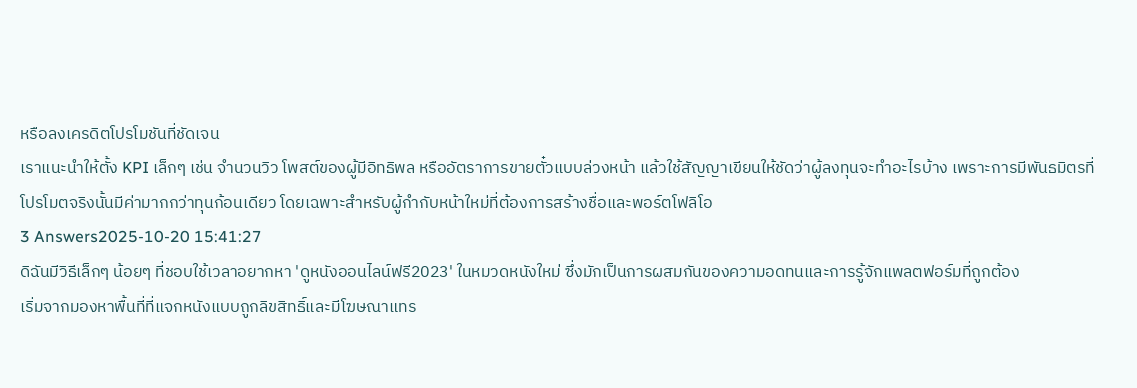หรือลงเครดิตโปรโมชันที่ชัดเจน
เราแนะนำให้ตั้ง KPI เล็กๆ เช่น จำนวนวิว โพสต์ของผู้มีอิทธิพล หรืออัตราการขายตั๋วแบบล่วงหน้า แล้วใช้สัญญาเขียนให้ชัดว่าผู้ลงทุนจะทำอะไรบ้าง เพราะการมีพันธมิตรที่โปรโมตจริงนั้นมีค่ามากกว่าทุนก้อนเดียว โดยเฉพาะสำหรับผู้กำกับหน้าใหม่ที่ต้องการสร้างชื่อและพอร์ตโฟลิโอ
3 Answers2025-10-20 15:41:27
ดิฉันมีวิธีเล็กๆ น้อยๆ ที่ชอบใช้เวลาอยากหา 'ดูหนังออนไลน์ฟรี2023' ในหมวดหนังใหม่ ซึ่งมักเป็นการผสมกันของความอดทนและการรู้จักแพลตฟอร์มที่ถูกต้อง
เริ่มจากมองหาพื้นที่ที่แจกหนังแบบถูกลิขสิทธิ์และมีโฆษณาแทร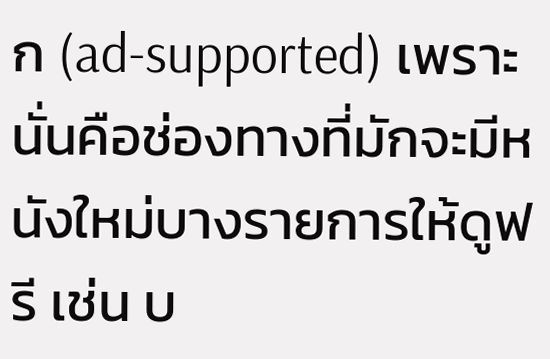ก (ad-supported) เพราะนั่นคือช่องทางที่มักจะมีหนังใหม่บางรายการให้ดูฟรี เช่น บ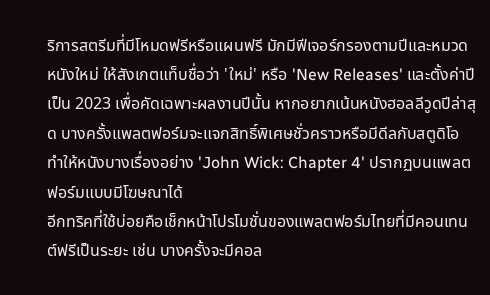ริการสตรีมที่มีโหมดฟรีหรือแผนฟรี มักมีฟีเจอร์กรองตามปีและหมวดหนังใหม่ ให้สังเกตแท็บชื่อว่า 'ใหม่' หรือ 'New Releases' และตั้งค่าปีเป็น 2023 เพื่อคัดเฉพาะผลงานปีนั้น หากอยากเน้นหนังฮอลลีวูดปีล่าสุด บางครั้งแพลตฟอร์มจะแจกสิทธิ์พิเศษชั่วคราวหรือมีดีลกับสตูดิโอ ทำให้หนังบางเรื่องอย่าง 'John Wick: Chapter 4' ปรากฏบนแพลตฟอร์มแบบมีโฆษณาได้
อีกทริคที่ใช้บ่อยคือเช็กหน้าโปรโมชั่นของแพลตฟอร์มไทยที่มีคอนเทนต์ฟรีเป็นระยะ เช่น บางครั้งจะมีคอล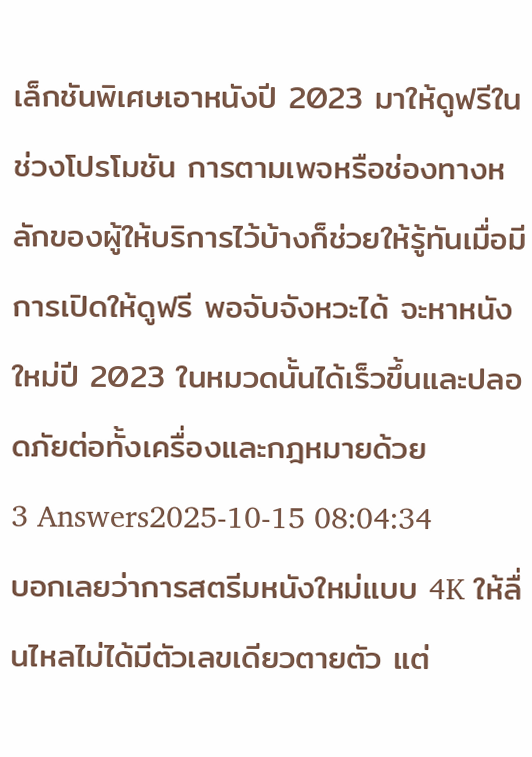เล็กชันพิเศษเอาหนังปี 2023 มาให้ดูฟรีในช่วงโปรโมชัน การตามเพจหรือช่องทางหลักของผู้ให้บริการไว้บ้างก็ช่วยให้รู้ทันเมื่อมีการเปิดให้ดูฟรี พอจับจังหวะได้ จะหาหนังใหม่ปี 2023 ในหมวดนั้นได้เร็วขึ้นและปลอดภัยต่อทั้งเครื่องและกฎหมายด้วย
3 Answers2025-10-15 08:04:34
บอกเลยว่าการสตรีมหนังใหม่แบบ 4K ให้ลื่นไหลไม่ได้มีตัวเลขเดียวตายตัว แต่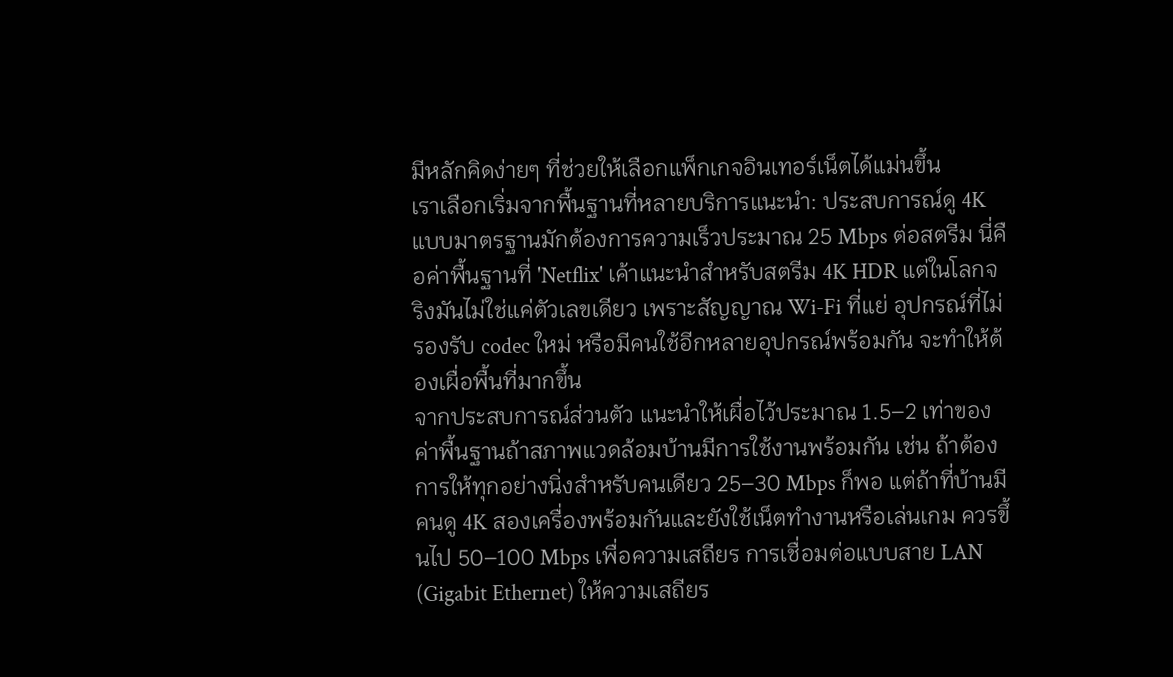มีหลักคิดง่ายๆ ที่ช่วยให้เลือกแพ็กเกจอินเทอร์เน็ตได้แม่นขึ้น
เราเลือกเริ่มจากพื้นฐานที่หลายบริการแนะนำ: ประสบการณ์ดู 4K แบบมาตรฐานมักต้องการความเร็วประมาณ 25 Mbps ต่อสตรีม นี่คือค่าพื้นฐานที่ 'Netflix' เค้าแนะนำสำหรับสตรีม 4K HDR แต่ในโลกจริงมันไม่ใช่แค่ตัวเลขเดียว เพราะสัญญาณ Wi‑Fi ที่แย่ อุปกรณ์ที่ไม่รองรับ codec ใหม่ หรือมีคนใช้อีกหลายอุปกรณ์พร้อมกัน จะทำให้ต้องเผื่อพื้นที่มากขึ้น
จากประสบการณ์ส่วนตัว แนะนำให้เผื่อไว้ประมาณ 1.5–2 เท่าของค่าพื้นฐานถ้าสภาพแวดล้อมบ้านมีการใช้งานพร้อมกัน เช่น ถ้าต้องการให้ทุกอย่างนิ่งสำหรับคนเดียว 25–30 Mbps ก็พอ แต่ถ้าที่บ้านมีคนดู 4K สองเครื่องพร้อมกันและยังใช้เน็ตทำงานหรือเล่นเกม ควรขึ้นไป 50–100 Mbps เพื่อความเสถียร การเชื่อมต่อแบบสาย LAN (Gigabit Ethernet) ให้ความเสถียร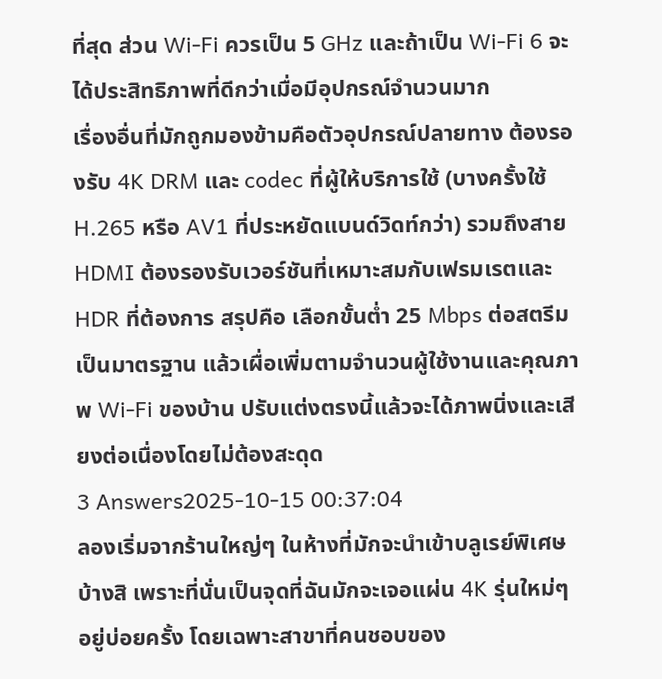ที่สุด ส่วน Wi‑Fi ควรเป็น 5 GHz และถ้าเป็น Wi‑Fi 6 จะได้ประสิทธิภาพที่ดีกว่าเมื่อมีอุปกรณ์จำนวนมาก
เรื่องอื่นที่มักถูกมองข้ามคือตัวอุปกรณ์ปลายทาง ต้องรองรับ 4K DRM และ codec ที่ผู้ให้บริการใช้ (บางครั้งใช้ H.265 หรือ AV1 ที่ประหยัดแบนด์วิดท์กว่า) รวมถึงสาย HDMI ต้องรองรับเวอร์ชันที่เหมาะสมกับเฟรมเรตและ HDR ที่ต้องการ สรุปคือ เลือกขั้นต่ำ 25 Mbps ต่อสตรีมเป็นมาตรฐาน แล้วเผื่อเพิ่มตามจำนวนผู้ใช้งานและคุณภาพ Wi‑Fi ของบ้าน ปรับแต่งตรงนี้แล้วจะได้ภาพนิ่งและเสียงต่อเนื่องโดยไม่ต้องสะดุด
3 Answers2025-10-15 00:37:04
ลองเริ่มจากร้านใหญ่ๆ ในห้างที่มักจะนำเข้าบลูเรย์พิเศษบ้างสิ เพราะที่นั่นเป็นจุดที่ฉันมักจะเจอแผ่น 4K รุ่นใหม่ๆ อยู่บ่อยครั้ง โดยเฉพาะสาขาที่คนชอบของ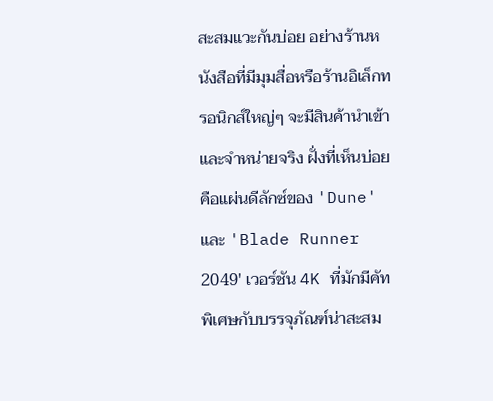สะสมแวะกันบ่อย อย่างร้านหนังสือที่มีมุมสื่อหรือร้านอิเล็กทรอนิกส์ใหญ่ๆ จะมีสินค้านำเข้าและจำหน่ายจริง ฝั่งที่เห็นบ่อยคือแผ่นดีลักซ์ของ 'Dune' และ 'Blade Runner 2049' เวอร์ชัน 4K ที่มักมีคัทพิเศษกับบรรจุภัณฑ์น่าสะสม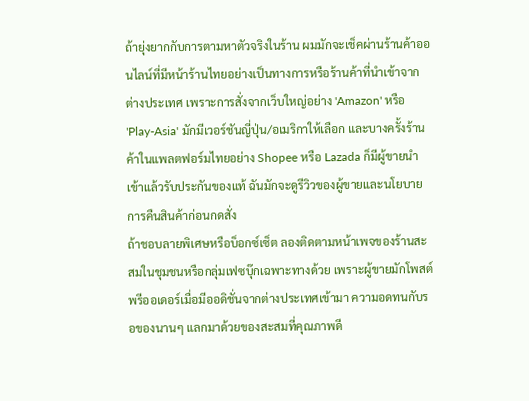ถ้ายุ่งยากกับการตามหาตัวจริงในร้าน ผมมักจะเช็คผ่านร้านค้าออนไลน์ที่มีหน้าร้านไทยอย่างเป็นทางการหรือร้านค้าที่นำเข้าจากต่างประเทศ เพราะการสั่งจากเว็บใหญ่อย่าง 'Amazon' หรือ 'Play-Asia' มักมีเวอร์ชันญี่ปุ่น/อเมริกาให้เลือก และบางครั้งร้านค้าในแพลตฟอร์มไทยอย่าง Shopee หรือ Lazada ก็มีผู้ขายนำเข้าแล้วรับประกันของแท้ ฉันมักจะดูรีวิวของผู้ขายและนโยบายการคืนสินค้าก่อนกดสั่ง
ถ้าชอบลายพิเศษหรือบ็อกซ์เซ็ต ลองติดตามหน้าเพจของร้านสะสมในชุมชนหรือกลุ่มเฟซบุ๊กเฉพาะทางด้วย เพราะผู้ขายมักโพสต์พรีออเดอร์เมื่อมีออดิชั่นจากต่างประเทศเข้ามา ความอดทนกับรอของนานๆ แลกมาด้วยของสะสมที่คุณภาพดี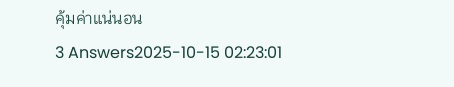คุ้มค่าแน่นอน
3 Answers2025-10-15 02:23:01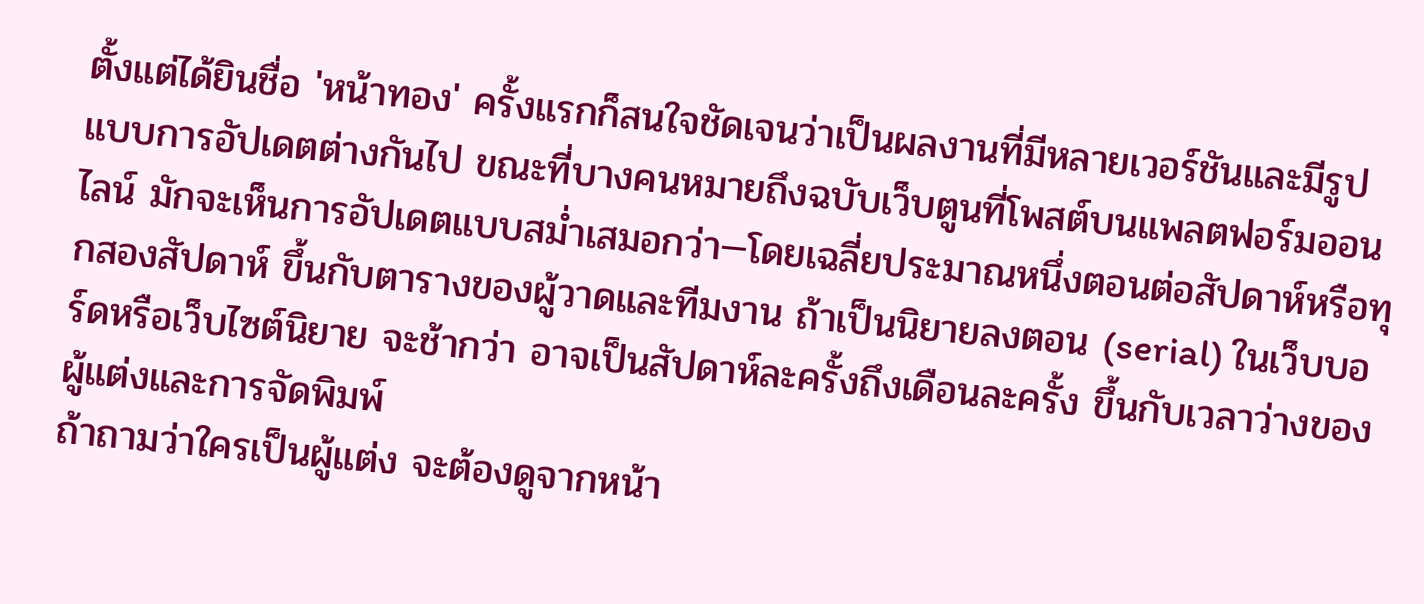ตั้งแต่ได้ยินชื่อ 'หน้าทอง' ครั้งแรกก็สนใจชัดเจนว่าเป็นผลงานที่มีหลายเวอร์ชันและมีรูปแบบการอัปเดตต่างกันไป ขณะที่บางคนหมายถึงฉบับเว็บตูนที่โพสต์บนแพลตฟอร์มออนไลน์ มักจะเห็นการอัปเดตแบบสม่ำเสมอกว่า—โดยเฉลี่ยประมาณหนึ่งตอนต่อสัปดาห์หรือทุกสองสัปดาห์ ขึ้นกับตารางของผู้วาดและทีมงาน ถ้าเป็นนิยายลงตอน (serial) ในเว็บบอร์ดหรือเว็บไซต์นิยาย จะช้ากว่า อาจเป็นสัปดาห์ละครั้งถึงเดือนละครั้ง ขึ้นกับเวลาว่างของผู้แต่งและการจัดพิมพ์
ถ้าถามว่าใครเป็นผู้แต่ง จะต้องดูจากหน้า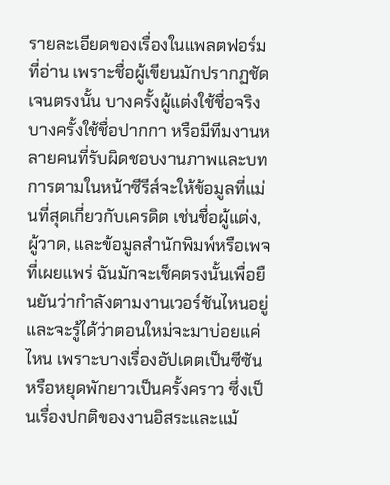รายละเอียดของเรื่องในแพลตฟอร์มที่อ่าน เพราะชื่อผู้เขียนมักปรากฏชัดเจนตรงนั้น บางครั้งผู้แต่งใช้ชื่อจริง บางครั้งใช้ชื่อปากกา หรือมีทีมงานหลายคนที่รับผิดชอบงานภาพและบท การตามในหน้าซีรีส์จะให้ข้อมูลที่แม่นที่สุดเกี่ยวกับเครดิต เช่นชื่อผู้แต่ง, ผู้วาด, และข้อมูลสำนักพิมพ์หรือเพจที่เผยแพร่ ฉันมักจะเช็คตรงนั้นเพื่อยืนยันว่ากำลังตามงานเวอร์ชันไหนอยู่และจะรู้ได้ว่าตอนใหม่จะมาบ่อยแค่ไหน เพราะบางเรื่องอัปเดตเป็นซีซันหรือหยุดพักยาวเป็นครั้งคราว ซึ่งเป็นเรื่องปกติของงานอิสระและแม้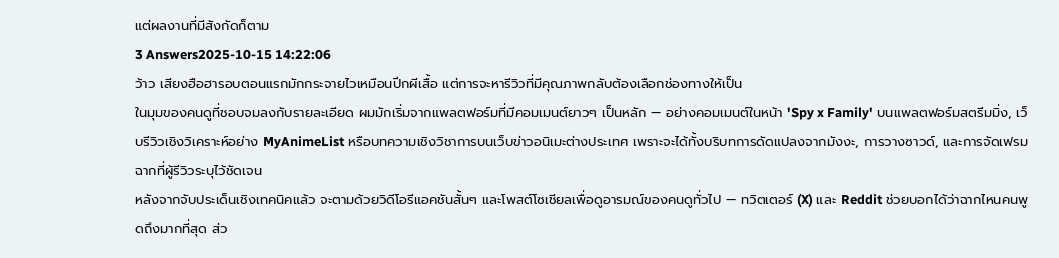แต่ผลงานที่มีสังกัดก็ตาม
3 Answers2025-10-15 14:22:06
ว้าว เสียงฮือฮารอบตอนแรกมักกระจายไวเหมือนปีกผีเสื้อ แต่การจะหารีวิวที่มีคุณภาพกลับต้องเลือกช่องทางให้เป็น
ในมุมของคนดูที่ชอบจมลงกับรายละเอียด ผมมักเริ่มจากแพลตฟอร์มที่มีคอมเมนต์ยาวๆ เป็นหลัก — อย่างคอมเมนต์ในหน้า 'Spy x Family' บนแพลตฟอร์มสตรีมมิ่ง, เว็บรีวิวเชิงวิเคราะห์อย่าง MyAnimeList หรือบทความเชิงวิชาการบนเว็บข่าวอนิเมะต่างประเทศ เพราะจะได้ทั้งบริบทการดัดแปลงจากมังงะ, การวางซาวด์, และการจัดเฟรมฉากที่ผู้รีวิวระบุไว้ชัดเจน
หลังจากจับประเด็นเชิงเทคนิคแล้ว จะตามด้วยวิดีโอรีแอคชันสั้นๆ และโพสต์โซเชียลเพื่อดูอารมณ์ของคนดูทั่วไป — ทวิตเตอร์ (X) และ Reddit ช่วยบอกได้ว่าฉากไหนคนพูดถึงมากที่สุด ส่ว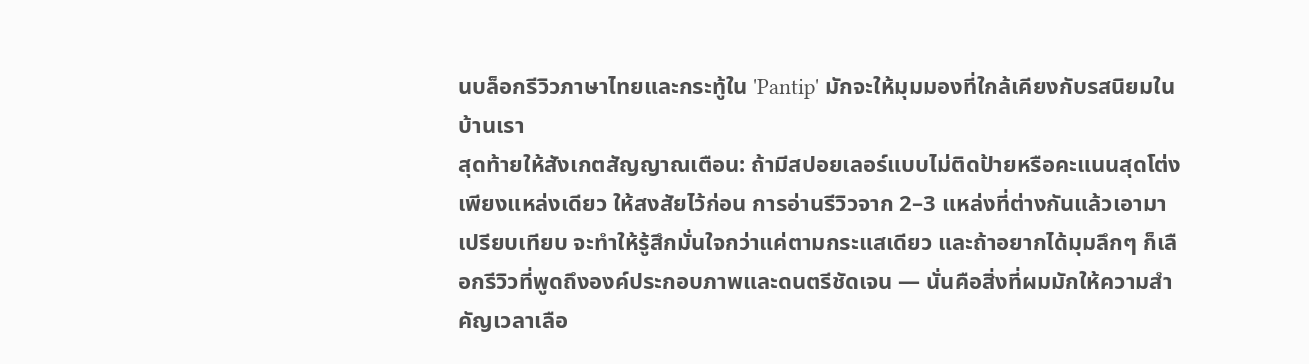นบล็อกรีวิวภาษาไทยและกระทู้ใน 'Pantip' มักจะให้มุมมองที่ใกล้เคียงกับรสนิยมในบ้านเรา
สุดท้ายให้สังเกตสัญญาณเตือน: ถ้ามีสปอยเลอร์แบบไม่ติดป้ายหรือคะแนนสุดโต่งเพียงแหล่งเดียว ให้สงสัยไว้ก่อน การอ่านรีวิวจาก 2–3 แหล่งที่ต่างกันแล้วเอามาเปรียบเทียบ จะทำให้รู้สึกมั่นใจกว่าแค่ตามกระแสเดียว และถ้าอยากได้มุมลึกๆ ก็เลือกรีวิวที่พูดถึงองค์ประกอบภาพและดนตรีชัดเจน — นั่นคือสิ่งที่ผมมักให้ความสำคัญเวลาเลือ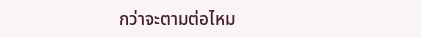กว่าจะตามต่อไหม